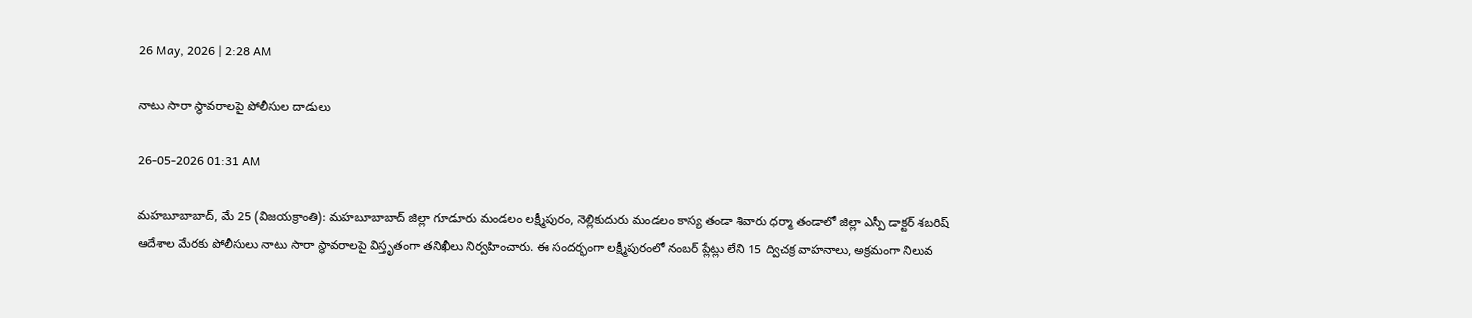26 May, 2026 | 2:28 AM

నాటు సారా స్థావరాలపై పోలీసుల దాడులు

26-05-2026 01:31 AM

మహబూబాబాద్, మే 25 (విజయక్రాంతి): మహబూబాబాద్ జిల్లా గూడూరు మండలం లక్ష్మీపురం, నెల్లికుదురు మండలం కాస్య తండా శివారు ధర్మా తండాలో జిల్లా ఎస్పీ డాక్టర్ శబరిష్ ఆదేశాల మేరకు పోలీసులు నాటు సారా స్థావరాలపై విస్తృతంగా తనిఖీలు నిర్వహించారు. ఈ సందర్భంగా లక్ష్మీపురంలో నంబర్ ప్లేట్లు లేని 15 ద్విచక్ర వాహనాలు, అక్రమంగా నిలువ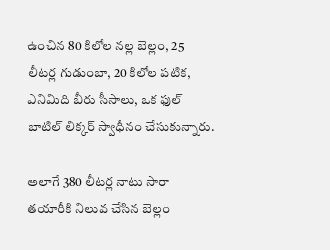ఉంచిన 80 కిలోల నల్ల బెల్లం, 25 లీటర్ల గుడుంబా, 20 కిలోల పటిక, ఎనిమిది బీరు సీసాలు, ఒక ఫుల్ బాటిల్ లిక్కర్ స్వాధీనం చేసుకున్నారు.

అలాగే 380 లీటర్ల నాటు సారా తయారీకి నిలువ చేసిన బెల్లం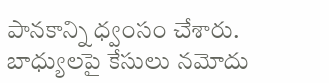పానకాన్ని ధ్వంసం చేశారు. బాధ్యులపై కేసులు నమోదు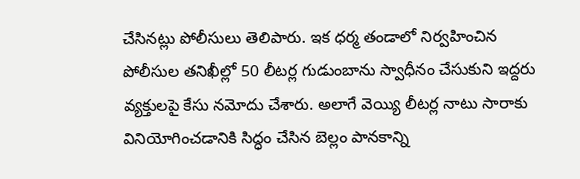చేసినట్లు పోలీసులు తెలిపారు. ఇక ధర్మ తండాలో నిర్వహించిన పోలీసుల తనిఖీల్లో 50 లీటర్ల గుడుంబాను స్వాధీనం చేసుకుని ఇద్దరు వ్యక్తులపై కేసు నమోదు చేశారు. అలాగే వెయ్యి లీటర్ల నాటు సారాకు వినియోగించడానికి సిద్ధం చేసిన బెల్లం పానకాన్ని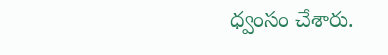ధ్వంసం చేశారు.